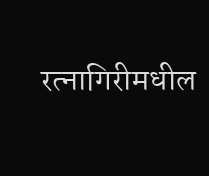रत्नागिरीमधील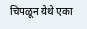चिपळून येथे एका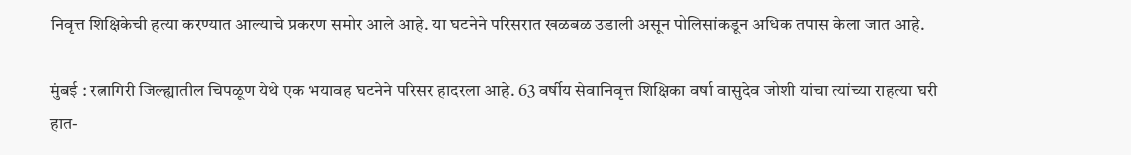निवृत्त शिक्षिकेची हत्या करण्यात आल्याचे प्रकरण समोर आले आहे. या घटनेने परिसरात खळबळ उडाली असून पोलिसांकडून अधिक तपास केला जात आहे.

मुंबई : रत्नागिरी जिल्ह्यातील चिपळूण येथे एक भयावह घटनेने परिसर हादरला आहे. 63 वर्षीय सेवानिवृत्त शिक्षिका वर्षा वासुदेव जोशी यांचा त्यांच्या राहत्या घरी हात-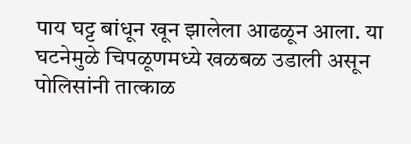पाय घट्ट बांधून खून झालेला आढळून आला. या घटनेमुळे चिपळूणमध्ये खळबळ उडाली असून पोलिसांनी तात्काळ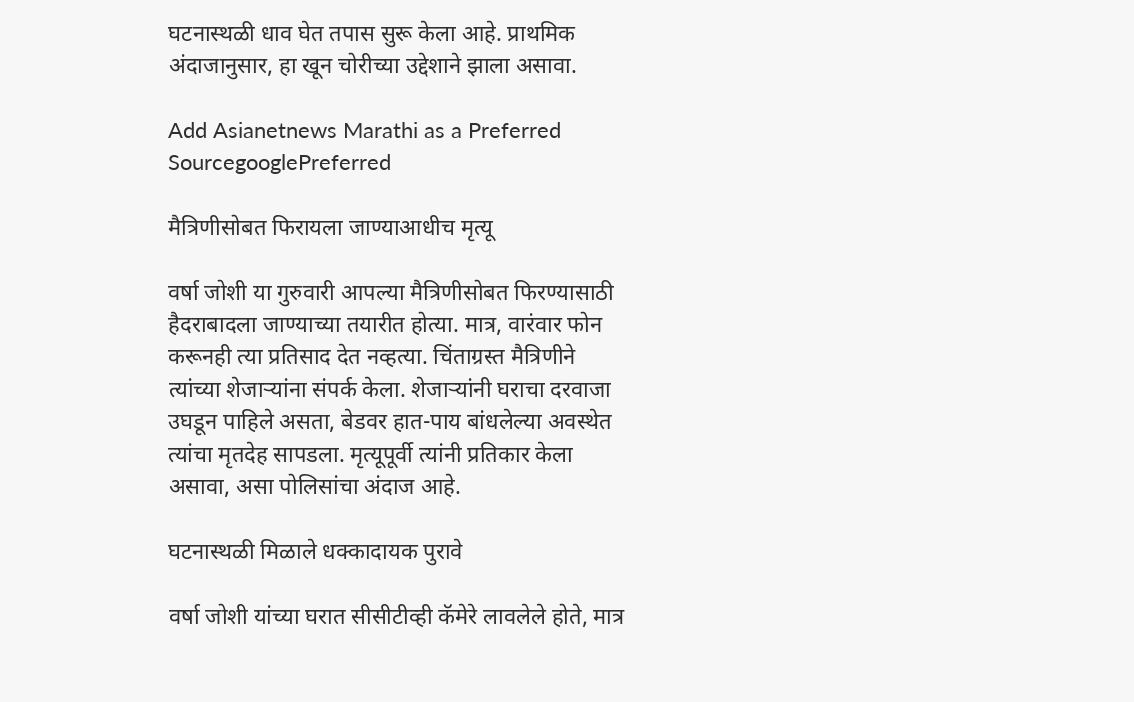घटनास्थळी धाव घेत तपास सुरू केला आहे. प्राथमिक अंदाजानुसार, हा खून चोरीच्या उद्देशाने झाला असावा.

Add Asianetnews Marathi as a Preferred SourcegooglePreferred

मैत्रिणीसोबत फिरायला जाण्याआधीच मृत्यू

वर्षा जोशी या गुरुवारी आपल्या मैत्रिणीसोबत फिरण्यासाठी हैदराबादला जाण्याच्या तयारीत होत्या. मात्र, वारंवार फोन करूनही त्या प्रतिसाद देत नव्हत्या. चिंताग्रस्त मैत्रिणीने त्यांच्या शेजाऱ्यांना संपर्क केला. शेजाऱ्यांनी घराचा दरवाजा उघडून पाहिले असता, बेडवर हात-पाय बांधलेल्या अवस्थेत त्यांचा मृतदेह सापडला. मृत्यूपूर्वी त्यांनी प्रतिकार केला असावा, असा पोलिसांचा अंदाज आहे.

घटनास्थळी मिळाले धक्कादायक पुरावे

वर्षा जोशी यांच्या घरात सीसीटीव्ही कॅमेरे लावलेले होते, मात्र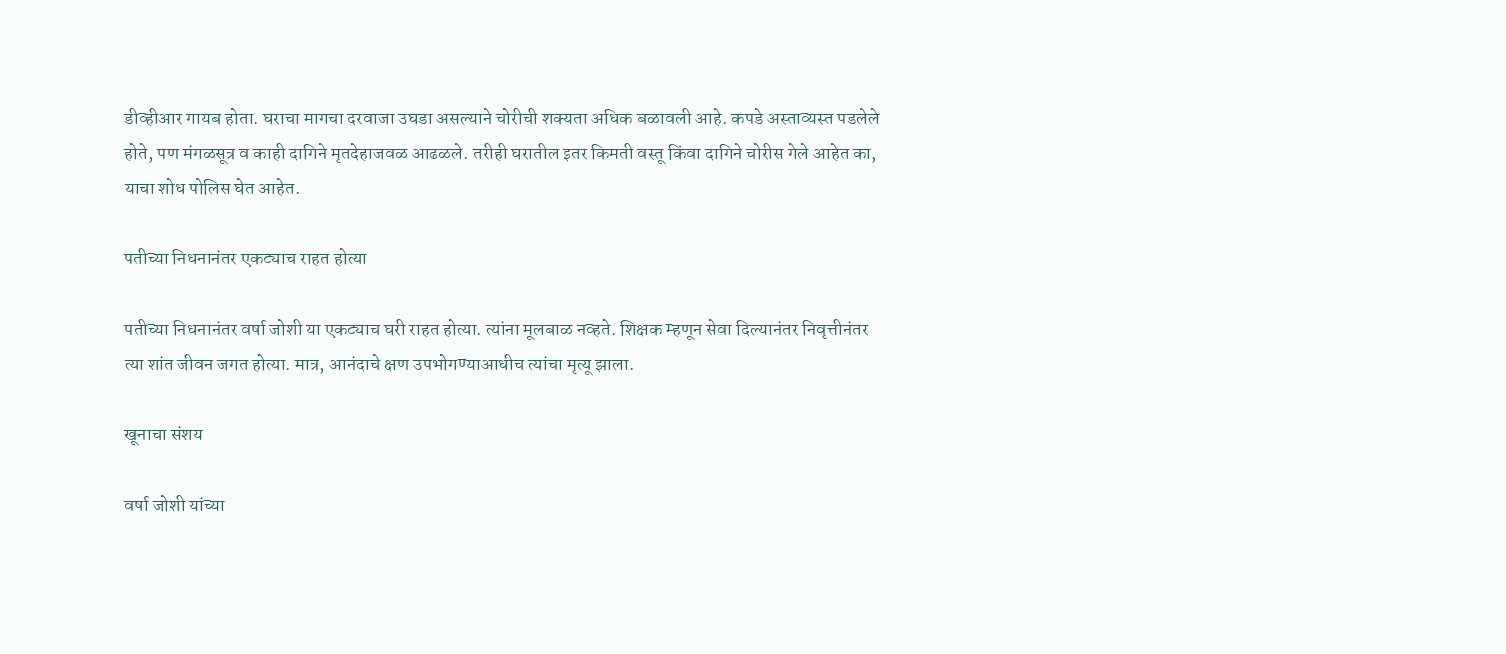डीव्हीआर गायब होता. घराचा मागचा दरवाजा उघडा असल्याने चोरीची शक्यता अधिक बळावली आहे. कपडे अस्ताव्यस्त पडलेले होते, पण मंगळसूत्र व काही दागिने मृतदेहाजवळ आढळले. तरीही घरातील इतर किमती वस्तू किंवा दागिने चोरीस गेले आहेत का, याचा शोध पोलिस घेत आहेत.

पतीच्या निधनानंतर एकट्याच राहत होत्या

पतीच्या निधनानंतर वर्षा जोशी या एकट्याच घरी राहत होत्या. त्यांना मूलबाळ नव्हते. शिक्षक म्हणून सेवा दिल्यानंतर निवृत्तीनंतर त्या शांत जीवन जगत होत्या. मात्र, आनंदाचे क्षण उपभोगण्याआधीच त्यांचा मृत्यू झाला.

खूनाचा संशय

वर्षा जोशी यांच्या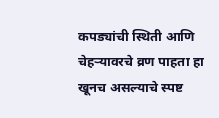कपड्यांची स्थिती आणि चेहऱ्यावरचे व्रण पाहता हा खूनच असल्याचे स्पष्ट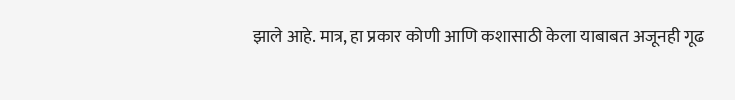झाले आहे. मात्र, हा प्रकार कोणी आणि कशासाठी केला याबाबत अजूनही गूढ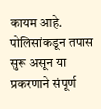कायम आहे. पोलिसांकडून तपास सुरू असून या प्रकरणाने संपूर्ण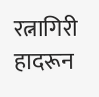रत्नागिरी हादरून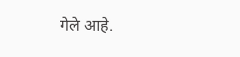गेले आहे.